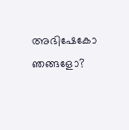അഭിഷേകോ ഞങ്ങളോ?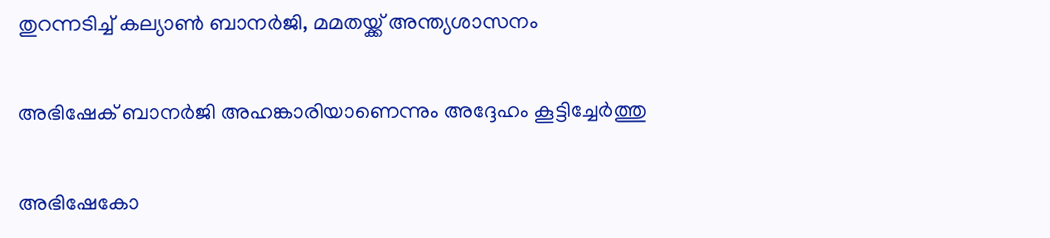തുറന്നടിച്ച് കല്യാണ്‍ ബാനര്‍ജി, മമതയ്ക്ക് അന്ത്യശാസനം

അഭിഷേക് ബാനർജി അഹങ്കാരിയാണെന്നും അദ്ദേഹം കൂട്ടിച്ചേര്‍ത്തു

അഭിഷേകോ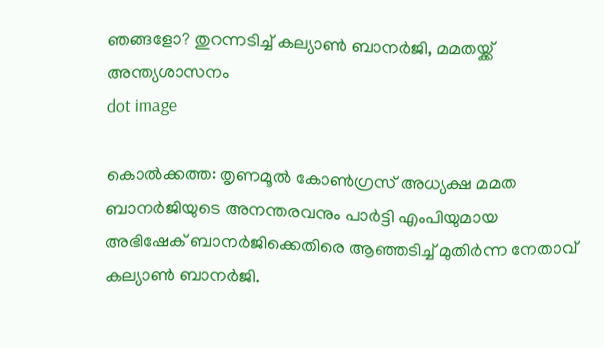ഞങ്ങളോ? തുറന്നടിച്ച് കല്യാണ്‍ ബാനര്‍ജി, മമതയ്ക്ക് അന്ത്യശാസനം
dot image

കൊല്‍ക്കത്ത: തൃണമൂല്‍ കോണ്‍ഗ്രസ് അധ്യക്ഷ മമത ബാനര്‍ജിയുടെ അനന്തരവനും പാര്‍ട്ടി എംപിയുമായ അഭിഷേക് ബാനര്‍ജിക്കെതിരെ ആഞ്ഞടിച്ച് മുതിര്‍ന്ന നേതാവ് കല്യാണ്‍ ബാനര്‍ജി.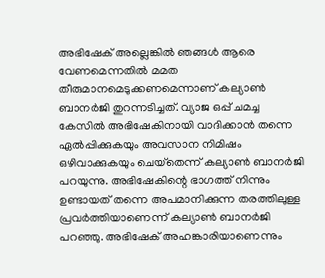അഭിഷേക് അല്ലെങ്കില്‍ ഞങ്ങള്‍ ആരെ വേണമെന്നതില്‍ മമത തീരുമാനമെടുക്കണമെന്നാണ് കല്യാണ്‍ ബാനര്‍ജി തുറന്നടിച്ചത്. വ്യാജ ഒപ്പ് ചമച്ച കേസില്‍ അഭിഷേകിനായി വാദിക്കാന്‍ തന്നെ ഏല്‍പ്പിക്കുകയും അവസാന നിമിഷം ഒഴിവാക്കുകയും ചെയ്‌തെന്ന് കല്യാണ്‍ ബാനര്‍ജി പറയുന്നു. അഭിഷേകിന്റെ ഭാഗത്ത് നിന്നും ഉണ്ടായത് തന്നെ അപമാനിക്കുന്ന തരത്തിലുള്ള പ്രവര്‍ത്തിയാണെന്ന് കല്യാണ്‍ ബാനര്‍ജി പറഞ്ഞു. അഭിഷേക് അഹങ്കാരിയാണെന്നും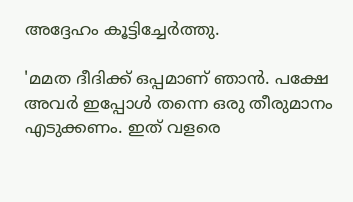അദ്ദേഹം കൂട്ടിച്ചേര്‍ത്തു.

'മമത ദീദിക്ക് ഒപ്പമാണ് ഞാന്‍. പക്ഷേ അവര്‍ ഇപ്പോള്‍ തന്നെ ഒരു തീരുമാനം എടുക്കണം. ഇത് വളരെ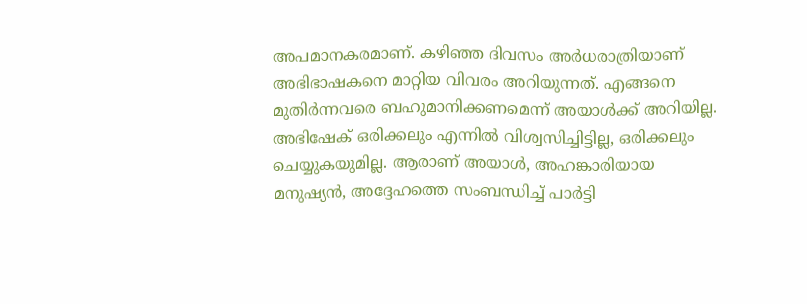അപമാനകരമാണ്. കഴിഞ്ഞ ദിവസം അര്‍ധരാത്രിയാണ് അഭിഭാഷകനെ മാറ്റിയ വിവരം അറിയുന്നത്. എങ്ങനെ മുതിര്‍ന്നവരെ ബഹുമാനിക്കണമെന്ന് അയാള്‍ക്ക് അറിയില്ല. അഭിഷേക് ഒരിക്കലും എന്നില്‍ വിശ്വസിച്ചിട്ടില്ല, ഒരിക്കലും ചെയ്യുകയുമില്ല. ആരാണ് അയാള്‍, അഹങ്കാരിയായ മനുഷ്യന്‍, അദ്ദേഹത്തെ സംബന്ധിച്ച് പാര്‍ട്ടി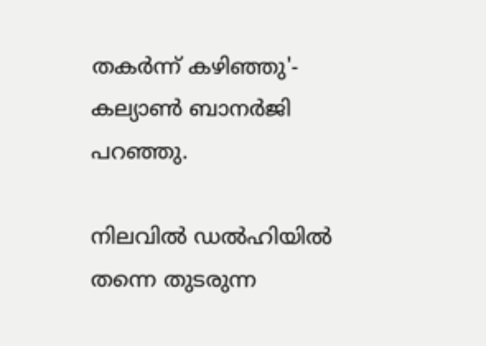തകര്‍ന്ന് കഴിഞ്ഞു'- കല്യാണ്‍ ബാനര്‍ജി പറഞ്ഞു.

നിലവില്‍ ഡല്‍ഹിയില്‍ തന്നെ തുടരുന്ന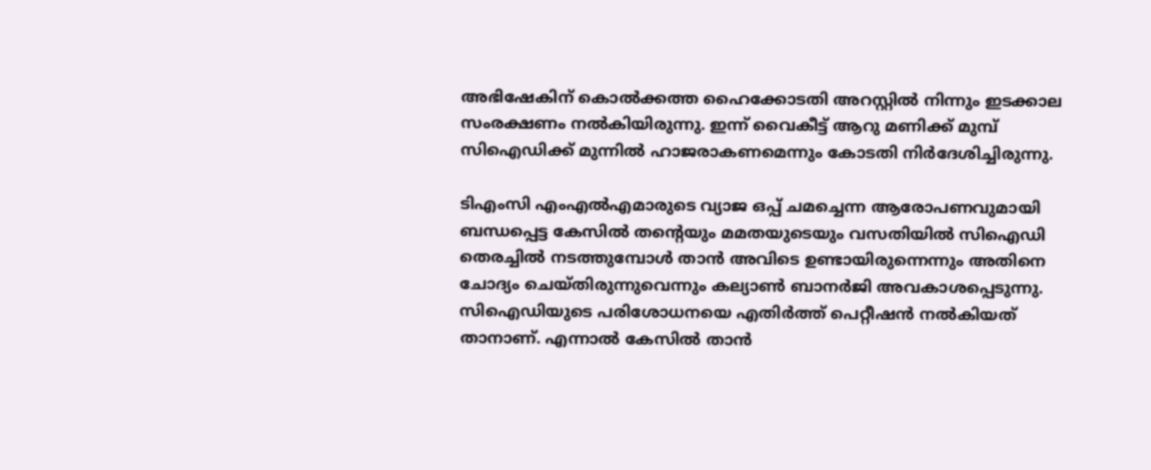അഭിഷേകിന് കൊല്‍ക്കത്ത ഹൈക്കോടതി അറസ്റ്റില്‍ നിന്നും ഇടക്കാല സംരക്ഷണം നല്‍കിയിരുന്നു. ഇന്ന് വൈകീട്ട് ആറു മണിക്ക് മുമ്പ് സിഐഡിക്ക് മുന്നില്‍ ഹാജരാകണമെന്നും കോടതി നിര്‍ദേശിച്ചിരുന്നു.

ടിഎംസി എംഎല്‍എമാരുടെ വ്യാജ ഒപ്പ് ചമച്ചെന്ന ആരോപണവുമായി ബന്ധപ്പെട്ട കേസിൽ തന്റെയും മമതയുടെയും വസതിയില്‍ സിഐഡി തെരച്ചില്‍ നടത്തുമ്പോള്‍ താന്‍ അവിടെ ഉണ്ടായിരുന്നെന്നും അതിനെ ചോദ്യം ചെയ്തിരുന്നുവെന്നും കല്യാണ്‍ ബാനര്‍ജി അവകാശപ്പെടുന്നു. സിഐഡിയുടെ പരിശോധനയെ എതിര്‍ത്ത് പെറ്റീഷന്‍ നല്‍കിയത് താനാണ്. എന്നാല്‍ കേസില്‍ താന്‍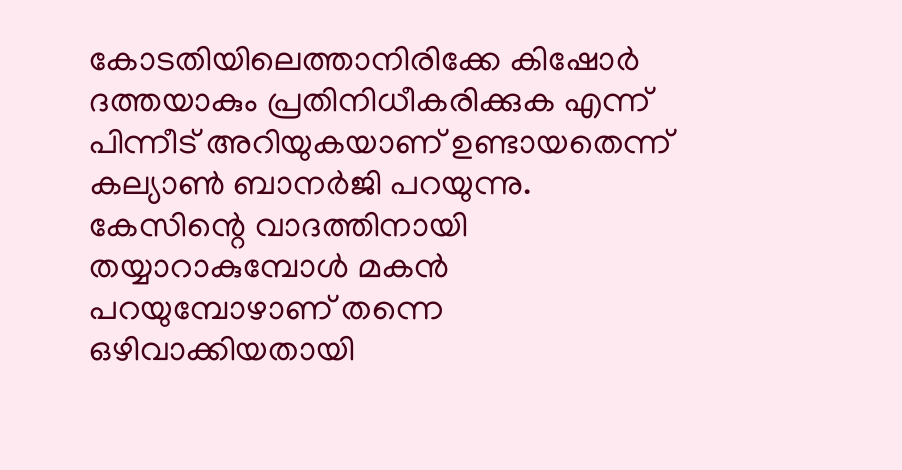കോടതിയിലെത്താനിരിക്കേ കിഷോര്‍ ദത്തയാകും പ്രതിനിധീകരിക്കുക എന്ന് പിന്നീട് അറിയുകയാണ് ഉണ്ടായതെന്ന് കല്യാണ്‍ ബാനര്‍ജി പറയുന്നു. കേസിന്റെ വാദത്തിനായി തയ്യാറാകുമ്പോള്‍ മകന്‍ പറയുമ്പോഴാണ് തന്നെ ഒഴിവാക്കിയതായി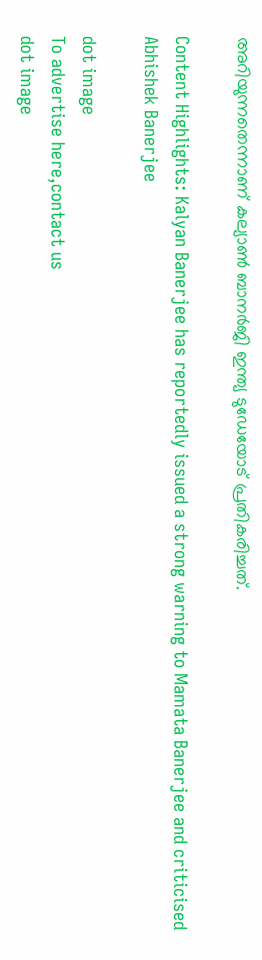അറിയുന്നതെന്നാണ് കല്യാണ്‍ ബാനര്‍ജി ഇന്ത്യ ടുഡേയോട് പ്രതികരിച്ചത്.

Content Highlights: Kalyan Banerjee has reportedly issued a strong warning to Mamata Banerjee and criticised Abhishek Banerjee

dot image
To advertise here,contact us
dot image